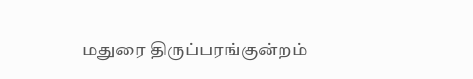மதுரை திருப்பரங்குன்றம்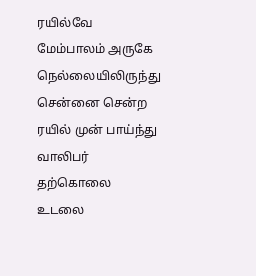ரயில்வே மேம்பாலம் அருகே நெல்லையிலிருந்து சென்னை சென்ற ரயில் முன் பாய்ந்து வாலிபர் தற்கொலை உடலை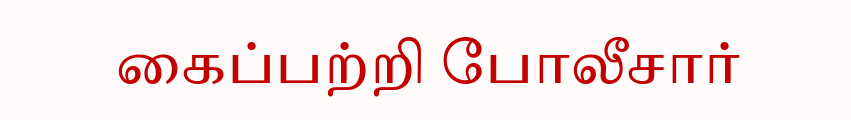கைப்பற்றி போலீசார்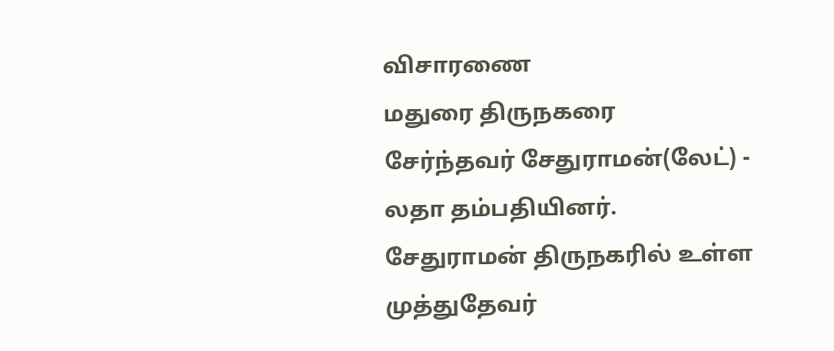விசாரணை
மதுரை திருநகரை சேர்ந்தவர் சேதுராமன்(லேட்) - லதா தம்பதியினர். சேதுராமன் திருநகரில் உள்ள முத்துதேவர்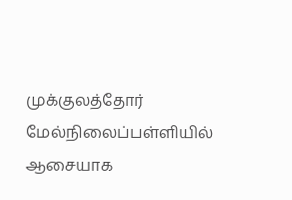முக்குலத்தோர் மேல்நிலைப்பள்ளியில் ஆசையாக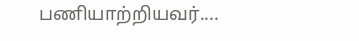பணியாற்றியவர்....